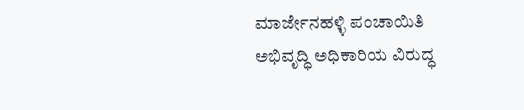ಮಾರ್ಜೇನಹಳ್ಳಿ ಪಂಚಾಯಿತಿ ಅಭಿವೃದ್ಧಿ ಅಧಿಕಾರಿಯ ವಿರುದ್ಧ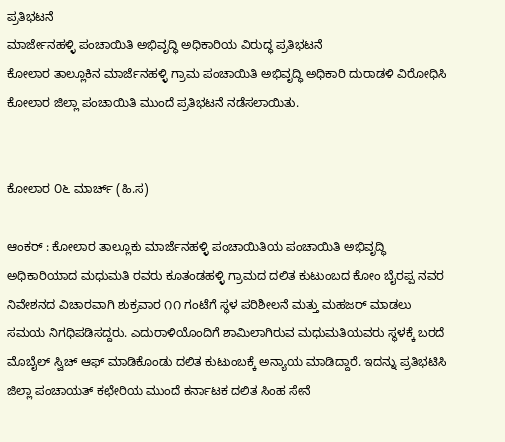ಪ್ರತಿಭಟನೆ
ಮಾರ್ಜೇನಹಳ್ಳಿ ಪಂಚಾಯಿತಿ ಅಭಿವೃದ್ಧಿ ಅಧಿಕಾರಿಯ ವಿರುದ್ಧ ಪ್ರತಿಭಟನೆ
ಕೋಲಾರ ತಾಲ್ಲೂಕಿನ ಮಾರ್ಜೆನಹಳ್ಳಿ ಗ್ರಾಮ ಪಂಚಾಯಿತಿ ಅಭಿವೃದ್ಧಿ ಅಧಿಕಾರಿ ದುರಾಡಳಿ ವಿರೋಧಿಸಿ ಕೋಲಾರ ಜಿಲ್ಲಾ ಪಂಚಾಯಿತಿ ಮುಂದೆ ಪ್ರತಿಭಟನೆ ನಡೆಸಲಾಯಿತು.


ಕೋಲಾರ ೦೬ ಮಾರ್ಚ್ (ಹಿ.ಸ)

ಆಂಕರ್ : ಕೋಲಾರ ತಾಲ್ಲೂಕು ಮಾರ್ಜೆನಹಳ್ಳಿ ಪಂಚಾಯಿತಿಯ ಪಂಚಾಯಿತಿ ಅಭಿವೃದ್ಧಿ ಅಧಿಕಾರಿಯಾದ ಮಧುಮತಿ ರವರು ಕೂತಂಡಹಳ್ಳಿ ಗ್ರಾಮದ ದಲಿತ ಕುಟುಂಬದ ಕೋಂ ಬೈರಪ್ಪ ನವರ ನಿವೇಶನದ ವಿಚಾರವಾಗಿ ಶುಕ್ರವಾರ ೧೧ ಗಂಟೆಗೆ ಸ್ಥಳ ಪರಿಶೀಲನೆ ಮತ್ತು ಮಹಜರ್ ಮಾಡಲು ಸಮಯ ನಿಗಧಿಪಡಿಸದ್ದರು. ಎದುರಾಳಿಯೊಂದಿಗೆ ಶಾಮಿಲಾಗಿರುವ ಮಧುಮತಿಯವರು ಸ್ಥಳಕ್ಕೆ ಬರದೆ ಮೊಬೈಲ್ ಸ್ವಿಚ್ ಆಫ್ ಮಾಡಿಕೊಂಡು ದಲಿತ ಕುಟುಂಬಕ್ಕೆ ಅನ್ಯಾಯ ಮಾಡಿದ್ದಾರೆ. ಇದನ್ನು ಪ್ರತಿಭಟಿಸಿ ಜಿಲ್ಲಾ ಪಂಚಾಯತ್ ಕಛೇರಿಯ ಮುಂದೆ ಕರ್ನಾಟಕ ದಲಿತ ಸಿಂಹ ಸೇನೆ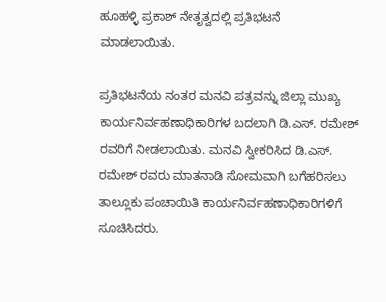ಹೂಹಳ್ಳಿ ಪ್ರಕಾಶ್ ನೇತೃತ್ವದಲ್ಲಿ ಪ್ರತಿಭಟನೆ ಮಾಡಲಾಯಿತು.

ಪ್ರತಿಭಟನೆಯ ನಂತರ ಮನವಿ ಪತ್ರವನ್ನು ಜಿಲ್ಲಾ ಮುಖ್ಯ ಕಾರ್ಯನಿರ್ವಹಣಾಧಿಕಾರಿಗಳ ಬದಲಾಗಿ ಡಿ.ಎಸ್. ರಮೇಶ್ ರವರಿಗೆ ನೀಡಲಾಯಿತು. ಮನವಿ ಸ್ವೀಕರಿಸಿದ ಡಿ.ಎಸ್. ರಮೇಶ್ ರವರು ಮಾತನಾಡಿ ಸೋಮವಾಗಿ ಬಗೆಹರಿಸಲು ತಾಲ್ಲೂಕು ಪಂಚಾಯಿತಿ ಕಾರ್ಯನಿರ್ವಹಣಾಧಿಕಾರಿಗಳಿಗೆ ಸೂಚಿಸಿದರು.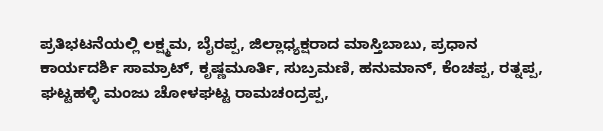ಪ್ರತಿಭಟನೆಯಲ್ಲಿ ಲಕ್ಷ್ಮಮ, ಬೈರಪ್ಪ, ಜಿಲ್ಲಾಧ್ಯಕ್ಷರಾದ ಮಾಸ್ತಿಬಾಬು, ಪ್ರಧಾನ ಕಾರ್ಯದರ್ಶಿ ಸಾಮ್ರಾಟ್, ಕೃಷ್ಣಮೂರ್ತಿ, ಸುಬ್ರಮಣಿ, ಹನುಮಾನ್, ಕೆಂಚಪ್ಪ, ರತ್ನಪ್ಪ, ಘಟ್ಟಹಳ್ಳಿ ಮಂಜು ಚೋಳಘಟ್ಟ ರಾಮಚಂದ್ರಪ್ಪ,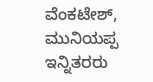ವೆಂಕಟೇಶ್, ಮುನಿಯಪ್ಪ ಇನ್ನಿತರರು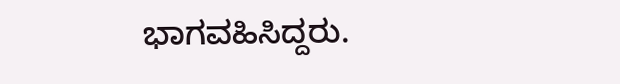ಭಾಗವಹಿಸಿದ್ದರು.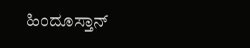ಹಿಂದೂಸ್ತಾನ್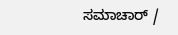ಸಮಾಚಾರ್ /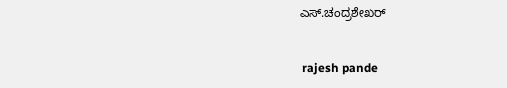ಎಸ್.ಚಂದ್ರಶೇಖರ್


 rajesh pande